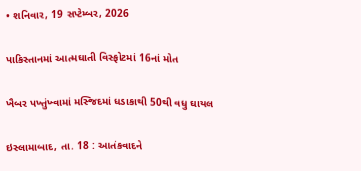• શનિવાર, 19 સપ્ટેમ્બર, 2026

પાકિસ્તાનમાં આત્મઘાતી વિસ્ફોટમાં 16નાં મોત

ખૈબર પખ્તુંખ્વામાં મસ્જિદમાં ધડાકાથી 50થી વધુ ઘાયલ

ઇસ્લામાબાદ, તા. 18 : આતંકવાદને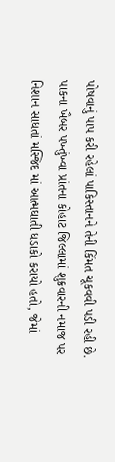પોષવાનું પાપ કરી રહેલાં પાકિસ્તાનને તેની કિંમત ચૂકવવી પડી રહી છે. પાકના ખૈબર પખ્તુંખ્વા પ્રાંતના કોહાટ જિલ્લામાં શુક્રવારની નમાજ પર નિશાન સાધતાં મસ્જિદ માં આત્મઘાતી ધડાકો કરાયો હતો, જેમાં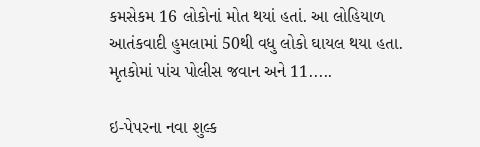કમસેકમ 16 લોકોનાં મોત થયાં હતાં. આ લોહિયાળ આતંકવાદી હુમલામાં 50થી વધુ લોકો ઘાયલ થયા હતા. મૃતકોમાં પાંચ પોલીસ જવાન અને 11.....

ઇ-પેપરના નવા શુલ્ક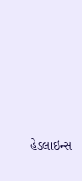હેડલાઇન્સ